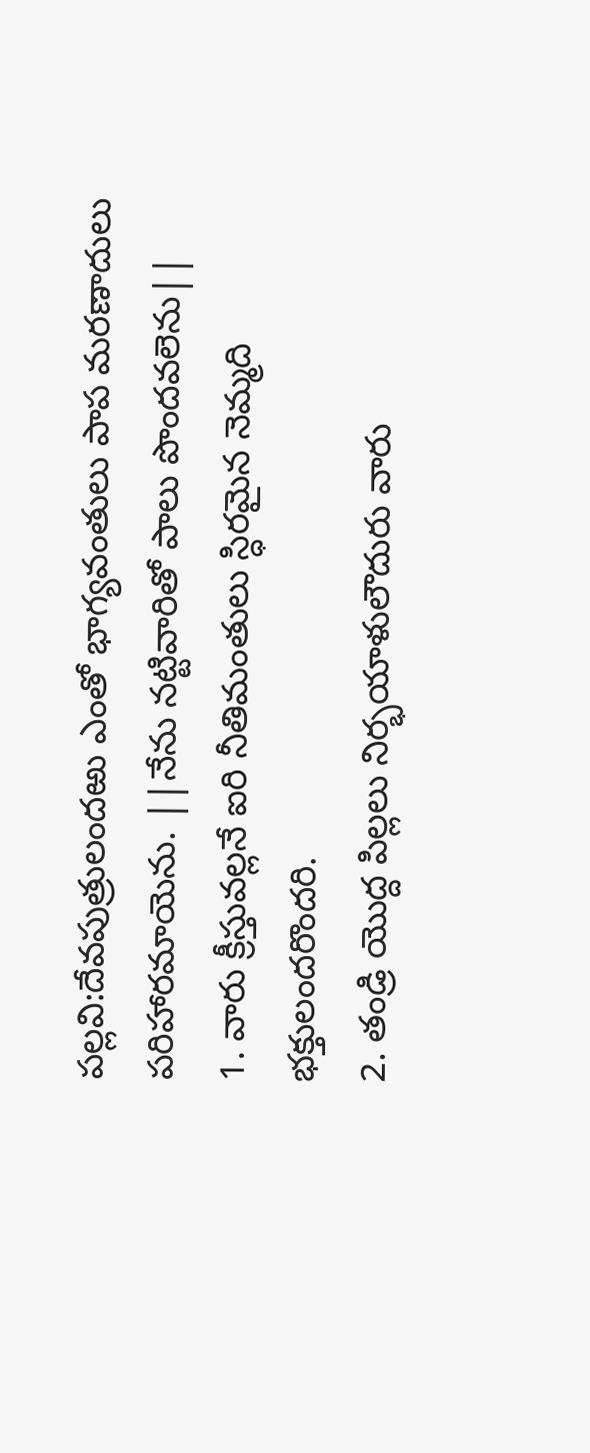పల్లవి:దేవపుత్రులందఱు ఎంతో భాగ్యవంతులు పాప మరణాదులు పరిహారమాయెను. ||నేను నట్టివారితో పాలు పొందవలెను||
1. వారు క్రీస్తువల్లనే ఐరి నీతిమంతులు స్ధిరమైన నెమ్మది భక్తులందరొందరి.
2. తండ్రి యొద్ద పిల్లలు నిర్భయాళులౌదురు వారు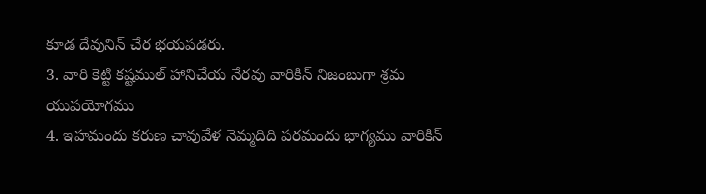కూడ దేవునిన్ చేర భయపడరు.
3. వారి కెట్టి కష్టముల్ హానిచేయ నేరవు వారికిన్ నిజంబుగా శ్రమ యుపయోగము
4. ఇహమందు కరుణ చావువేళ నెమ్మదిది పరమందు భాగ్యము వారికిన్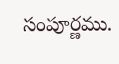సంపూర్ణము.